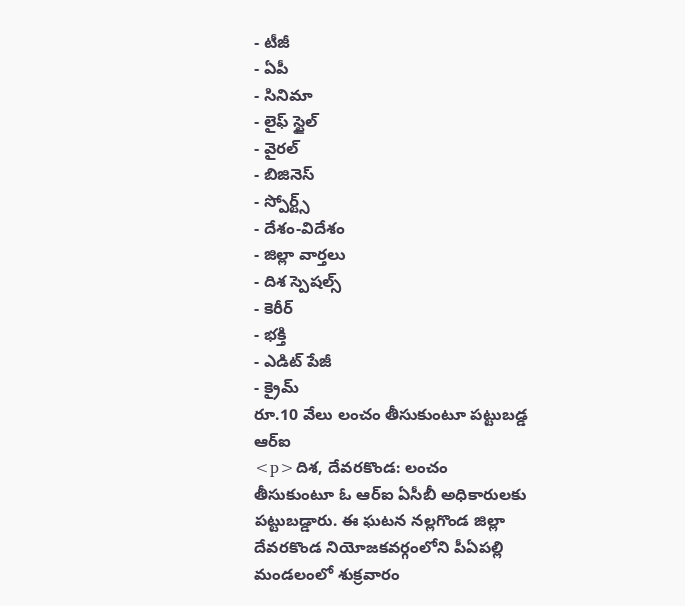- టీజీ
- ఏపీ
- సినిమా
- లైఫ్ స్టైల్
- వైరల్
- బిజినెస్
- స్పోర్ట్స్
- దేశం-విదేశం
- జిల్లా వార్తలు
- దిశ స్పెషల్స్
- కెరీర్
- భక్తి
- ఎడిట్ పేజీ
- క్రైమ్
రూ.10 వేలు లంచం తీసుకుంటూ పట్టుబడ్డ ఆర్ఐ
<p>దిశ, దేవరకొండ: లంచం తీసుకుంటూ ఓ ఆర్ఐ ఏసీబీ అధికారులకు పట్టుబడ్డారు. ఈ ఘటన నల్లగొండ జిల్లా దేవరకొండ నియోజకవర్గంలోని పీఏపల్లి మండలంలో శుక్రవారం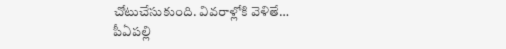చోటుచేసుకుంది. వివరాళ్లోకి వెళితే… పీఏపల్లి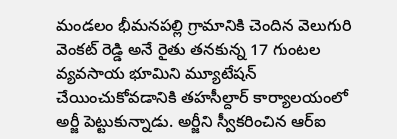మండలం భీమనపల్లి గ్రామానికి చెందిన వెలుగురి వెంకట్ రెడ్డి అనే రైతు తనకున్న 17 గుంటల వ్యవసాయ భూమిని మ్యూటేషన్ చేయించుకోవడానికి తహసీల్దార్ కార్యాలయంలో అర్జీ పెట్టుకున్నాడు. అర్జీని స్వీకరించిన ఆర్ఐ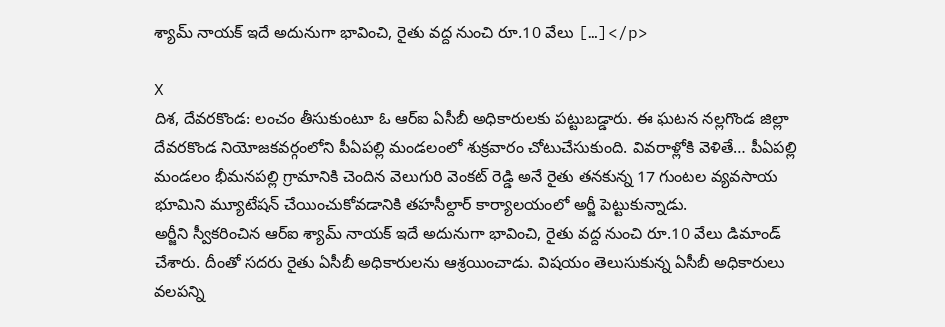శ్యామ్ నాయక్ ఇదే అదునుగా భావించి, రైతు వద్ద నుంచి రూ.10 వేలు […]</p>

X
దిశ, దేవరకొండ: లంచం తీసుకుంటూ ఓ ఆర్ఐ ఏసీబీ అధికారులకు పట్టుబడ్డారు. ఈ ఘటన నల్లగొండ జిల్లా దేవరకొండ నియోజకవర్గంలోని పీఏపల్లి మండలంలో శుక్రవారం చోటుచేసుకుంది. వివరాళ్లోకి వెళితే… పీఏపల్లి మండలం భీమనపల్లి గ్రామానికి చెందిన వెలుగురి వెంకట్ రెడ్డి అనే రైతు తనకున్న 17 గుంటల వ్యవసాయ భూమిని మ్యూటేషన్ చేయించుకోవడానికి తహసీల్దార్ కార్యాలయంలో అర్జీ పెట్టుకున్నాడు.
అర్జీని స్వీకరించిన ఆర్ఐ శ్యామ్ నాయక్ ఇదే అదునుగా భావించి, రైతు వద్ద నుంచి రూ.10 వేలు డిమాండ్ చేశారు. దీంతో సదరు రైతు ఏసీబీ అధికారులను ఆశ్రయించాడు. విషయం తెలుసుకున్న ఏసీబీ అధికారులు వలపన్ని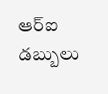ఆర్ఐ డబ్బులు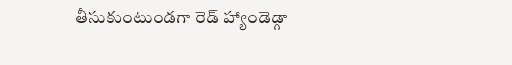తీసుకుంటుండగా రెడ్ హ్యాండెడ్గా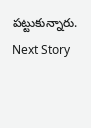పట్టుకున్నారు.
Next Story